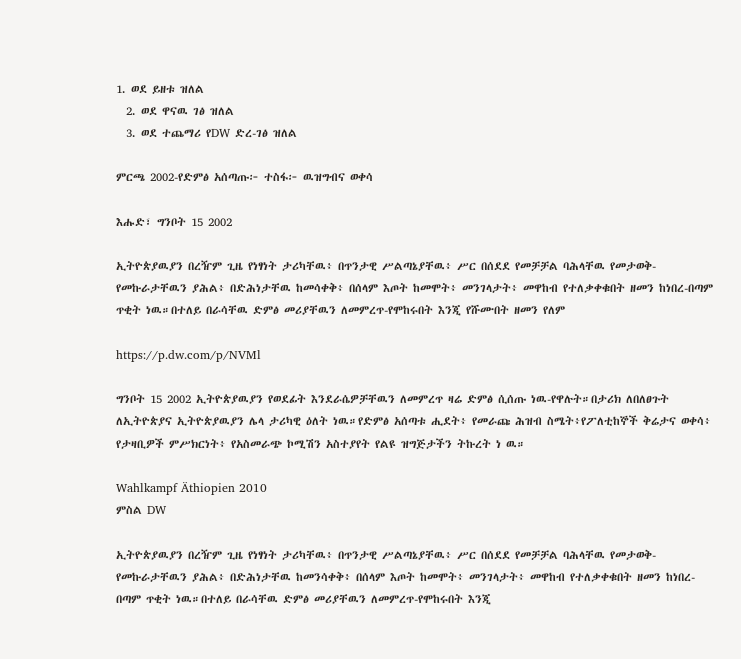1. ወደ ይዘቱ ዝለል
  2. ወደ ዋናዉ ገፅ ዝለል
  3. ወደ ተጨማሪ የDW ድረ-ገፅ ዝለል

ምርጫ 2002-የድምፅ አሰጣጡ፦ ተስፋ፦ ዉዝግብና ወቀሳ

እሑድ፣ ግንቦት 15 2002

ኢትዮጵያዉያን በረዥም ጊዜ የነፃነት ታሪካቸዉ፥ በጥንታዊ ሥልጣኔያቸዉ፥ ሥር በሰደደ የመቻቻል ባሕላቸዉ የመታወቅ-የመኩራታቸዉን ያሕል፥ በድሕነታቸዉ ከመሳቀቅ፥ በሰላም እጦት ከመሞት፥ መንገላታት፥ መዋከብ የተለቃቀቁበት ዘመን ከነበረ-በጣም ጥቂት ነዉ።በተለይ በራሳቸዉ ድምፅ መሪያቸዉን ለመምረጥ-የሞከሩበት እንጂ የሹሙበት ዘመን የለም

https://p.dw.com/p/NVMl

ግንቦት 15 2002 ኢትዮጵያዉያን የወደፊት እንደራሴዎቻቸዉን ለመምረጥ ዛሬ ድምፅ ሲሰጡ ነዉ-የዋሉት።በታሪክ ለበለፀጉት ለኢትዮጵያና ኢትዮጵያዉያን ሌላ ታሪካዊ ዕለት ነዉ።የድምፅ አሰጣቱ ሒደት፥ የመራጩ ሕዝብ ስሜት፥የፖለቲከኞች ቅሬታና ወቀሳ፥ የታዛቢዎች ምሥክርነት፥ የአስመራጭ ኮሚሽን አስተያየት የልዩ ዝግጅታችን ትኩረት ነ ዉ።

Wahlkampf Äthiopien 2010
ምስል DW

ኢትዮጵያዉያን በረዥም ጊዜ የነፃነት ታሪካቸዉ፥ በጥንታዊ ሥልጣኔያቸዉ፥ ሥር በሰደደ የመቻቻል ባሕላቸዉ የመታወቅ-የመኩራታቸዉን ያሕል፥ በድሕነታቸዉ ከመንሳቀቅ፥ በሰላም እጦት ከመሞት፥ መንገላታት፥ መዋከብ የተለቃቀቁበት ዘመን ከነበረ-በጣም ጥቂት ነዉ።በተለይ በራሳቸዉ ድምፅ መሪያቸዉን ለመምረጥ-የሞከሩበት እንጂ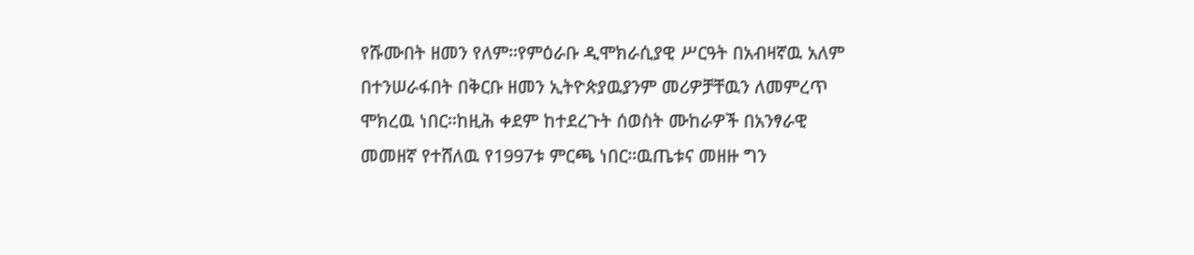የሹሙበት ዘመን የለም።የምዕራቡ ዲሞክራሲያዊ ሥርዓት በአብዛኛዉ አለም በተንሠራፋበት በቅርቡ ዘመን ኢትዮጵያዉያንም መሪዎቻቸዉን ለመምረጥ ሞክረዉ ነበር።ከዚሕ ቀደም ከተደረጉት ሰወስት ሙከራዎች በአንፃራዊ መመዘኛ የተሸለዉ የ1997ቱ ምርጫ ነበር።ዉጤቱና መዘዙ ግን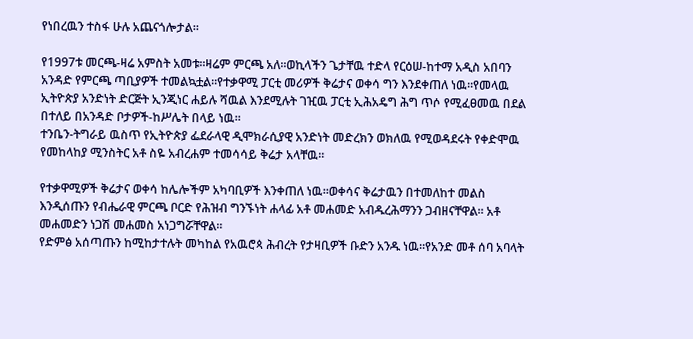የነበረዉን ተስፋ ሁሉ አጨናጎሎታል።

የ1997ቱ መርጫ-ዛሬ አምስት አመቱ።ዛሬም ምርጫ አለ።ወኪላችን ጌታቸዉ ተድላ የርዕሠ-ከተማ አዲስ አበባን አንዳድ የምርጫ ጣቢያዎች ተመልኳቷል።የተቃዋሚ ፓርቲ መሪዎች ቅሬታና ወቀሳ ግን እንደቀጠለ ነዉ።የመላዉ ኢትዮጵያ አንድነት ድርጅት ኢንጂነር ሐይሉ ሻዉል እንደሚሉት ገዢዉ ፓርቲ ኢሕአዴግ ሕግ ጥሶ የሚፈፀመዉ በደል በተለይ በአንዳድ ቦታዎች-ከሥሌት በላይ ነዉ።
ተንቤን-ትግራይ ዉስጥ የኢትዮጵያ ፌደራላዊ ዲሞክራሲያዊ አንድነት መድረክን ወክለዉ የሚወዳደሩት የቀድሞዉ የመከላከያ ሚንስትር አቶ ስዬ አብረሐም ተመሳሳይ ቅሬታ አላቸዉ።

የተቃዋሚዎች ቅሬታና ወቀሳ ከሌሎችም አካባቢዎች እንቀጠለ ነዉ።ወቀሳና ቅሬታዉን በተመለከተ መልስ እንዲሰጡን የብሔራዊ ምርጫ ቦርድ የሕዝብ ግንኙነት ሐላፊ አቶ መሐመድ አብዱረሕማንን ጋብዘናቸዋል። አቶ መሐመድን ነጋሽ መሐመስ አነጋግሯቸዋል።
የድምፅ አሰጣጡን ከሚከታተሉት መካከል የአዉሮጳ ሕብረት የታዛቢዎች ቡድን አንዱ ነዉ።የአንድ መቶ ሰባ አባላት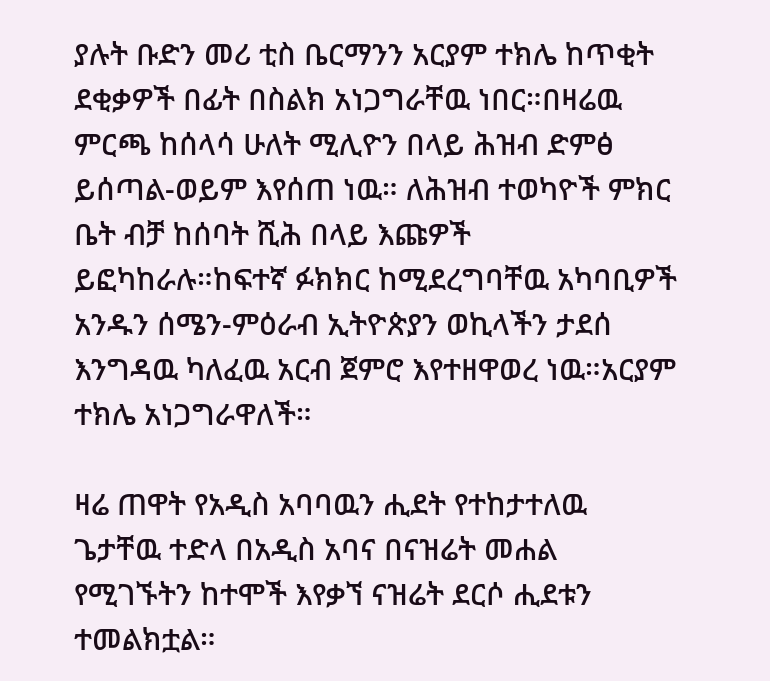ያሉት ቡድን መሪ ቲስ ቤርማንን አርያም ተክሌ ከጥቂት ደቂቃዎች በፊት በስልክ አነጋግራቸዉ ነበር።በዛሬዉ ምርጫ ከሰላሳ ሁለት ሚሊዮን በላይ ሕዝብ ድምፅ ይሰጣል-ወይም እየሰጠ ነዉ። ለሕዝብ ተወካዮች ምክር ቤት ብቻ ከሰባት ሺሕ በላይ እጩዎች ይፎካከራሉ።ከፍተኛ ፉክክር ከሚደረግባቸዉ አካባቢዎች አንዱን ሰሜን-ምዕራብ ኢትዮጵያን ወኪላችን ታደሰ እንግዳዉ ካለፈዉ አርብ ጀምሮ እየተዘዋወረ ነዉ።አርያም ተክሌ አነጋግራዋለች።

ዛሬ ጠዋት የአዲስ አባባዉን ሒደት የተከታተለዉ ጌታቸዉ ተድላ በአዲስ አባና በናዝሬት መሐል የሚገኙትን ከተሞች እየቃኘ ናዝሬት ደርሶ ሒደቱን ተመልክቷል።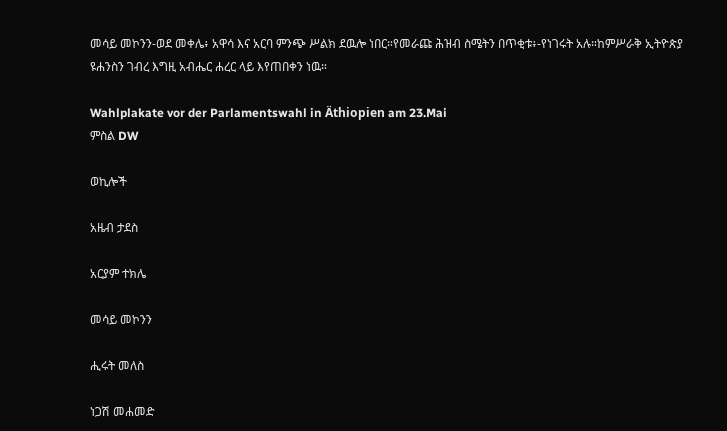መሳይ መኮንን-ወደ መቀሌ፥ አዋሳ እና አርባ ምንጭ ሥልክ ደዉሎ ነበር።የመራጩ ሕዝብ ስሜትን በጥቂቱ፥-የነገሩት አሉ።ከምሥራቅ ኢትዮጵያ ዩሐንስን ገብረ እግዚ አብሔር ሐረር ላይ እየጠበቀን ነዉ።

Wahlplakate vor der Parlamentswahl in Äthiopien am 23.Mai
ምስል DW

ወኪሎች

አዜብ ታደስ

አርያም ተክሌ

መሳይ መኮንን

ሒሩት መለስ

ነጋሽ መሐመድ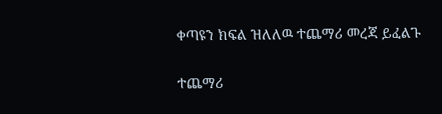ቀጣዩን ክፍል ዝለለዉ ተጨማሪ መረጃ ይፈልጉ

ተጨማሪ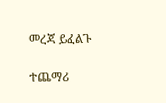መረጃ ይፈልጉ

ተጨማሪ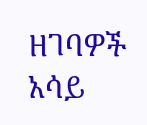ዘገባዎች አሳይ